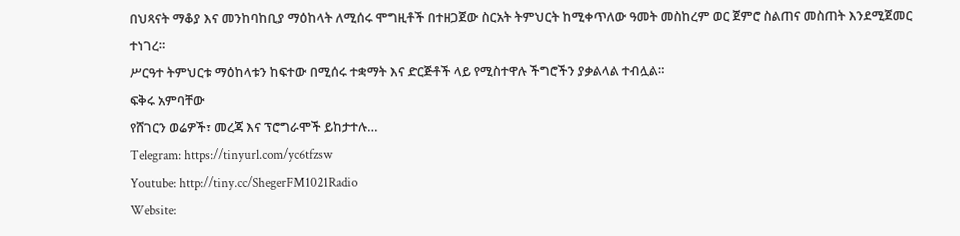በህጻናት ማቆያ እና መንከባከቢያ ማዕከላት ለሚሰሩ ሞግዚቶች በተዘጋጀው ስርአት ትምህርት ከሚቀጥለው ዓመት መስከረም ወር ጀምሮ ስልጠና መስጠት እንደሚጀመር ተነገረ።
ሥርዓተ ትምህርቱ ማዕከላቱን ከፍተው በሚሰሩ ተቋማት እና ድርጅቶች ላይ የሚስተዋሉ ችግሮችን ያቃልላል ተብሏል።
ፍቅሩ አምባቸው
የሸገርን ወሬዎች፣ መረጃ እና ፕሮግራሞች ይከታተሉ…
Telegram: https://tinyurl.com/yc6tfzsw
Youtube: http://tiny.cc/ShegerFM1021Radio
Website: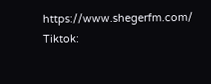https://www.shegerfm.com/
Tiktok: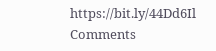https://bit.ly/44Dd6Il
Comments